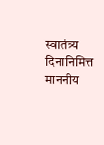स्वातंत्र्य दिनानिमित्त माननीय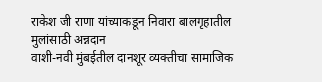राकेश जी राणा यांच्याकडून निवारा बालगृहातील मुलांसाठी अन्नदान
वाशी-नवी मुंबईतील दानशूर व्यक्तीचा सामाजिक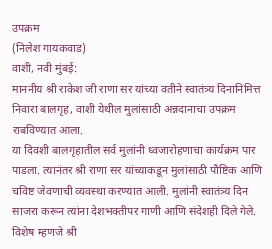उपक्रम
(निलेश गायकवाड)
वाशी, नवी मुंबई:
माननीय श्री राकेश जी राणा सर यांच्या वतीने स्वातंत्र्य दिनानिमित्त निवारा बालगृह, वाशी येथील मुलांसाठी अन्नदानाचा उपक्रम राबविण्यात आला.
या दिवशी बालगृहातील सर्व मुलांनी ध्वजारोहणाचा कार्यक्रम पार पाडला. त्यानंतर श्री राणा सर यांच्याकडून मुलांसाठी पौष्टिक आणि चविष्ट जेवणाची व्यवस्था करण्यात आली. मुलांनी स्वातंत्र्य दिन साजरा करून त्यांना देशभक्तीपर गाणी आणि संदेशही दिले गेले.
विशेष म्हणजे श्री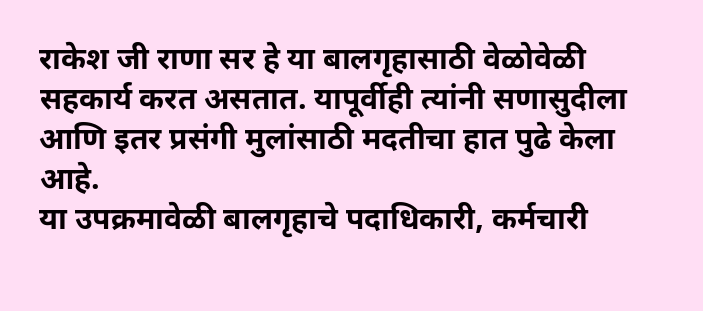राकेश जी राणा सर हे या बालगृहासाठी वेळोवेळी सहकार्य करत असतात. यापूर्वीही त्यांनी सणासुदीला आणि इतर प्रसंगी मुलांसाठी मदतीचा हात पुढे केला आहे.
या उपक्रमावेळी बालगृहाचे पदाधिकारी, कर्मचारी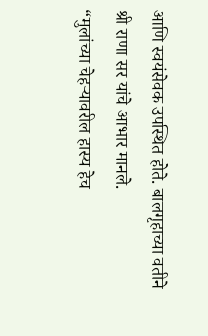आणि स्वयंसेवक उपस्थित होते. बालगृहाच्या वतीने श्री राणा सर यांचे आभार मानले.
“मुलांच्या चेहऱ्यावरील हास्य हेच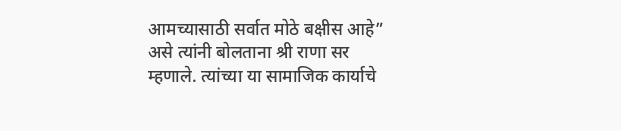आमच्यासाठी सर्वात मोठे बक्षीस आहे” असे त्यांनी बोलताना श्री राणा सर म्हणाले. त्यांच्या या सामाजिक कार्याचे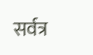सर्वत्र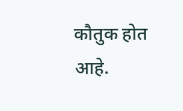कौतुक होत आहे.